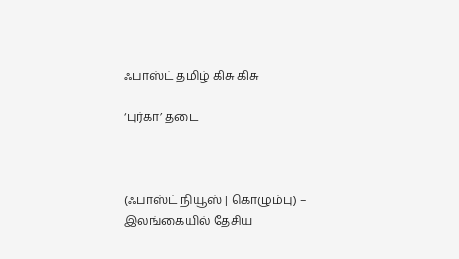ஃபாஸ்ட் தமிழ் கிசு கிசு

‘புர்கா’ தடை



(ஃபாஸ்ட் நியூஸ் | கொழும்பு) – இலங்கையில் தேசிய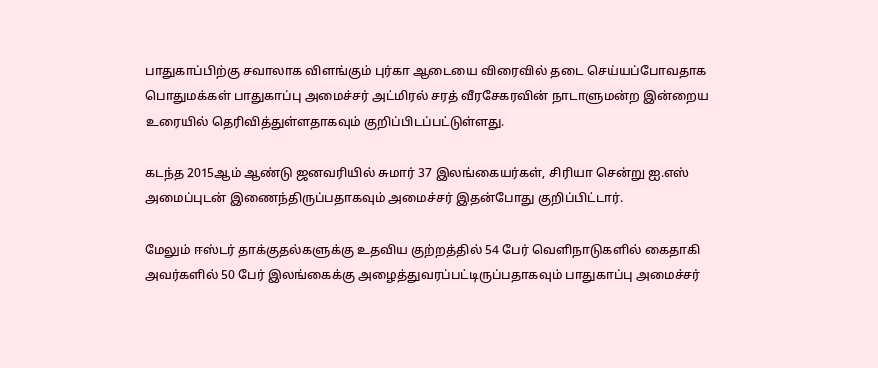பாதுகாப்பிற்கு சவாலாக விளங்கும் புர்கா ஆடையை விரைவில் தடை செய்யப்போவதாக பொதுமக்கள் பாதுகாப்பு அமைச்சர் அட்மிரல் சரத் வீரசேகரவின் நாடாளுமன்ற இன்றைய உரையில் தெரிவித்துள்ளதாகவும் குறிப்பிடப்பட்டுள்ளது.

கடந்த 2015ஆம் ஆண்டு ஜனவரியில் சுமார் 37 இலங்கையர்கள், சிரியா சென்று ஐ.எஸ் அமைப்புடன் இணைந்திருப்பதாகவும் அமைச்சர் இதன்போது குறிப்பிட்டார்.

மேலும் ஈஸ்டர் தாக்குதல்களுக்கு உதவிய குற்றத்தில் 54 பேர் வெளிநாடுகளில் கைதாகி அவர்களில் 50 பேர் இலங்கைக்கு அழைத்துவரப்பட்டிருப்பதாகவும் பாதுகாப்பு அமைச்சர்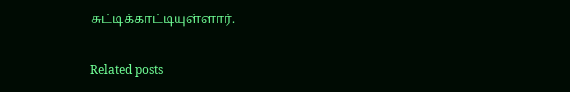சுட்டிக்காட்டியுள்ளார்.

Related posts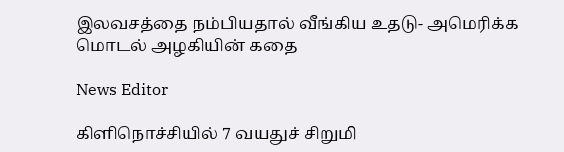இலவசத்தை நம்பியதால் வீங்கிய உதடு- அமெரிக்க மொடல் அழகியின் கதை

News Editor

கிளிநொச்சியில் 7 வயதுச் சிறுமி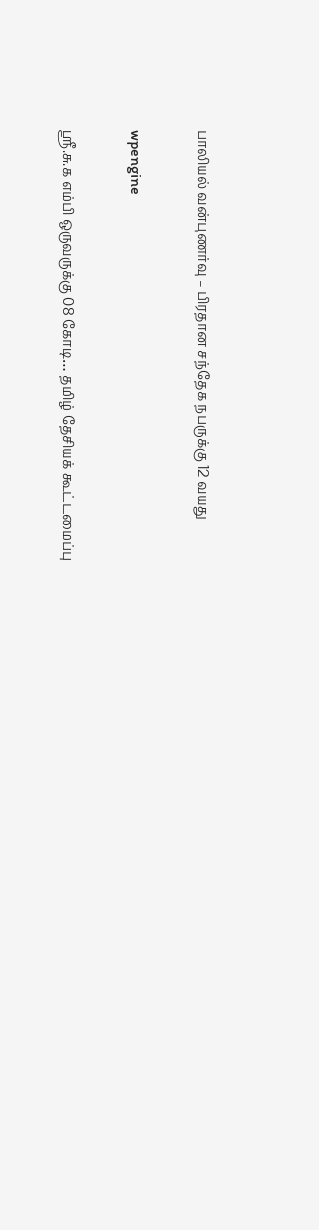பாலியல் வன்புணர்வு – பிரதான சந்தேக நபருக்கு 12 வயது

wpengine

ஸ்ரீ.சு.க எம்பி ஒருவருக்கு 08 கோடி… தமிழ் தேசியக் கூட்டமைப்பு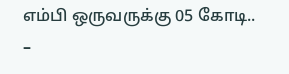எம்பி ஒருவருக்கு 05 கோடி.. –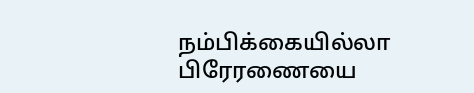நம்பிக்கையில்லா பிரேரணையை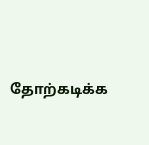தோற்கடிக்க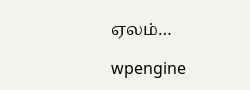ஏலம்…

wpengine